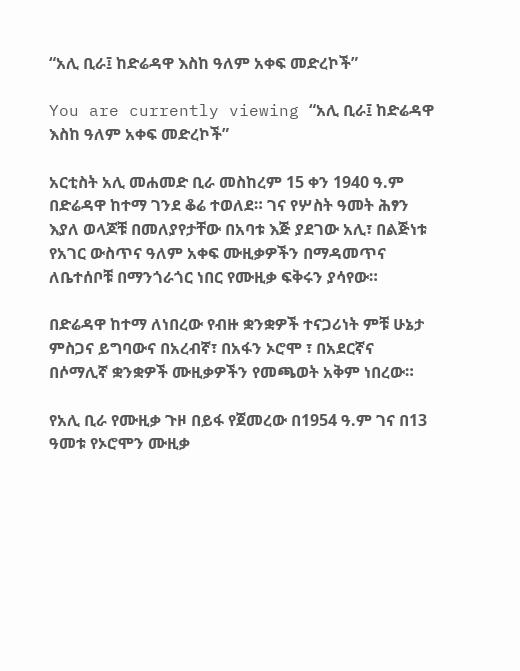“አሊ ቢራ፤ ከድሬዳዋ እስከ ዓለም አቀፍ መድረኮች”

You are currently viewing “አሊ ቢራ፤ ከድሬዳዋ እስከ ዓለም አቀፍ መድረኮች”

አርቲስት አሊ መሐመድ ቢራ መስከረም 15 ቀን 1940 ዓ.ም በድሬዳዋ ከተማ ገንደ ቆሬ ተወለደ። ገና የሦስት ዓመት ሕፃን እያለ ወላጆቹ በመለያየታቸው በአባቱ እጅ ያደገው አሊ፣ በልጅነቱ የአገር ውስጥና ዓለም አቀፍ ሙዚቃዎችን በማዳመጥና ለቤተሰቦቹ በማንጎራጎር ነበር የሙዚቃ ፍቅሩን ያሳየው።

በድሬዳዋ ከተማ ለነበረው የብዙ ቋንቋዎች ተናጋሪነት ምቹ ሁኔታ ምስጋና ይግባውና በአረብኛ፣ በአፋን ኦሮሞ ፣ በአደርኛና በሶማሊኛ ቋንቋዎች ሙዚቃዎችን የመጫወት አቅም ነበረው።

የአሊ ቢራ የሙዚቃ ጉዞ በይፋ የጀመረው በ1954 ዓ.ም ገና በ13 ዓመቱ የኦሮሞን ሙዚቃ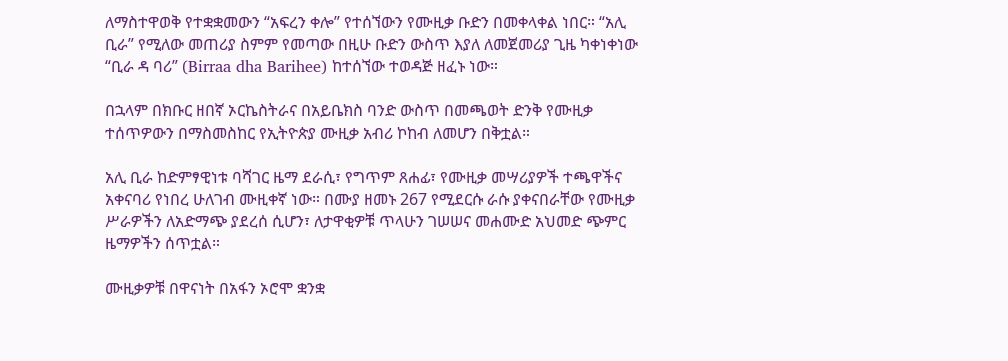ለማስተዋወቅ የተቋቋመውን “አፍረን ቀሎ” የተሰኘውን የሙዚቃ ቡድን በመቀላቀል ነበር። “አሊ ቢራ” የሚለው መጠሪያ ስምም የመጣው በዚሁ ቡድን ውስጥ እያለ ለመጀመሪያ ጊዜ ካቀነቀነው “ቢራ ዳ ባሪ” (Birraa dha Barihee) ከተሰኘው ተወዳጅ ዘፈኑ ነው።

በኋላም በክቡር ዘበኛ ኦርኬስትራና በአይቤክስ ባንድ ውስጥ በመጫወት ድንቅ የሙዚቃ ተሰጥዎውን በማስመስከር የኢትዮጵያ ሙዚቃ አብሪ ኮከብ ለመሆን በቅቷል።

አሊ ቢራ ከድምፃዊነቱ ባሻገር ዜማ ደራሲ፣ የግጥም ጸሐፊ፣ የሙዚቃ መሣሪያዎች ተጫዋችና አቀናባሪ የነበረ ሁለገብ ሙዚቀኛ ነው። በሙያ ዘመኑ 267 የሚደርሱ ራሱ ያቀናበራቸው የሙዚቃ ሥራዎችን ለአድማጭ ያደረሰ ሲሆን፣ ለታዋቂዎቹ ጥላሁን ገሠሠና መሐሙድ አህመድ ጭምር ዜማዎችን ሰጥቷል።

ሙዚቃዎቹ በዋናነት በአፋን ኦሮሞ ቋንቋ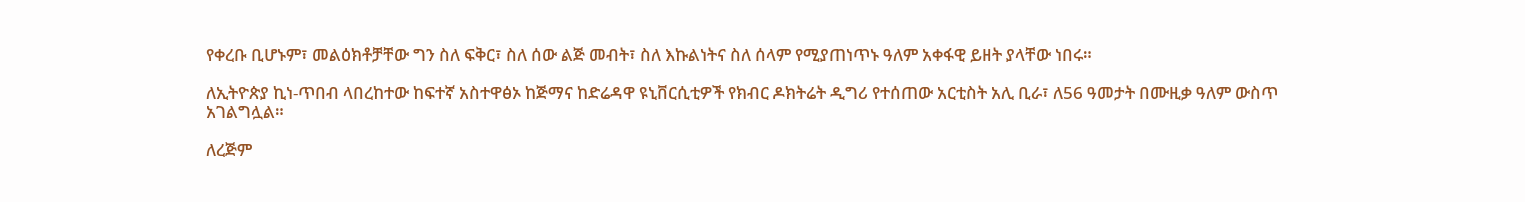የቀረቡ ቢሆኑም፣ መልዕክቶቻቸው ግን ስለ ፍቅር፣ ስለ ሰው ልጅ መብት፣ ስለ እኩልነትና ስለ ሰላም የሚያጠነጥኑ ዓለም አቀፋዊ ይዘት ያላቸው ነበሩ።

ለኢትዮጵያ ኪነ-ጥበብ ላበረከተው ከፍተኛ አስተዋፅኦ ከጅማና ከድሬዳዋ ዩኒቨርሲቲዎች የክብር ዶክትሬት ዲግሪ የተሰጠው አርቲስት አሊ ቢራ፣ ለ56 ዓመታት በሙዚቃ ዓለም ውስጥ አገልግሏል።

ለረጅም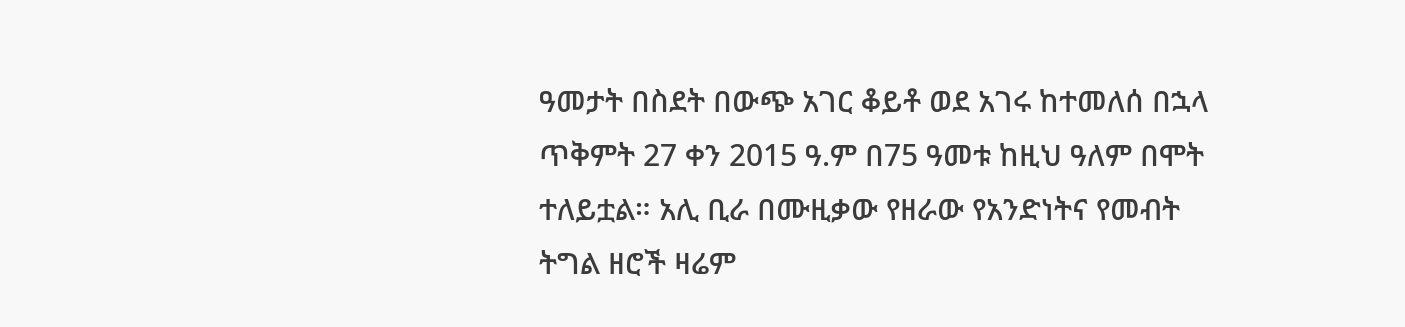ዓመታት በስደት በውጭ አገር ቆይቶ ወደ አገሩ ከተመለሰ በኋላ ጥቅምት 27 ቀን 2015 ዓ.ም በ75 ዓመቱ ከዚህ ዓለም በሞት ተለይቷል። አሊ ቢራ በሙዚቃው የዘራው የአንድነትና የመብት ትግል ዘሮች ዛሬም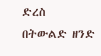ድረስ በትውልድ ዘንድ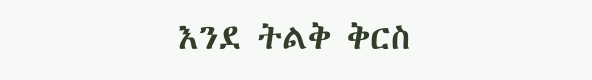እንደ ትልቅ ቅርስ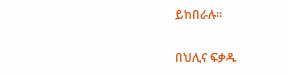ይከበራሉ።

በህሊና ፍቃዱ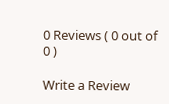0 Reviews ( 0 out of 0 )

Write a Review